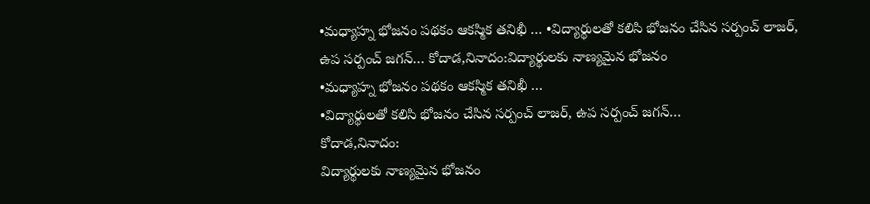•మధ్యాహ్న భోజనం పథకం ఆకస్మిక తనిఖీ … •విద్యార్థులతో కలిసి భోజనం చేసిన సర్పంచ్ లాజర్, ఉప సర్పంచ్ జగన్… కోదాడ,నినాదం:విద్యార్థులకు నాణ్యమైన భోజనం
•మధ్యాహ్న భోజనం పథకం ఆకస్మిక తనిఖీ …
•విద్యార్థులతో కలిసి భోజనం చేసిన సర్పంచ్ లాజర్, ఉప సర్పంచ్ జగన్…
కోదాడ,నినాదం:
విద్యార్థులకు నాణ్యమైన భోజనం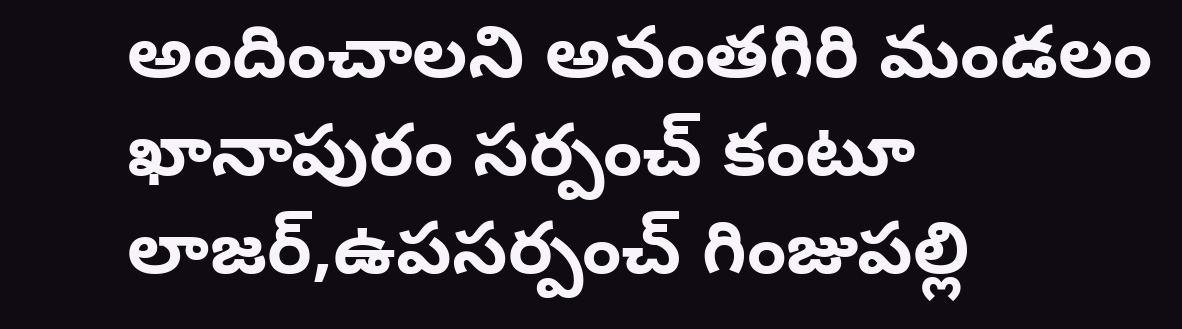అందించాలని అనంతగిరి మండలం ఖానాపురం సర్పంచ్ కంటూ లాజర్,ఉపసర్పంచ్ గింజుపల్లి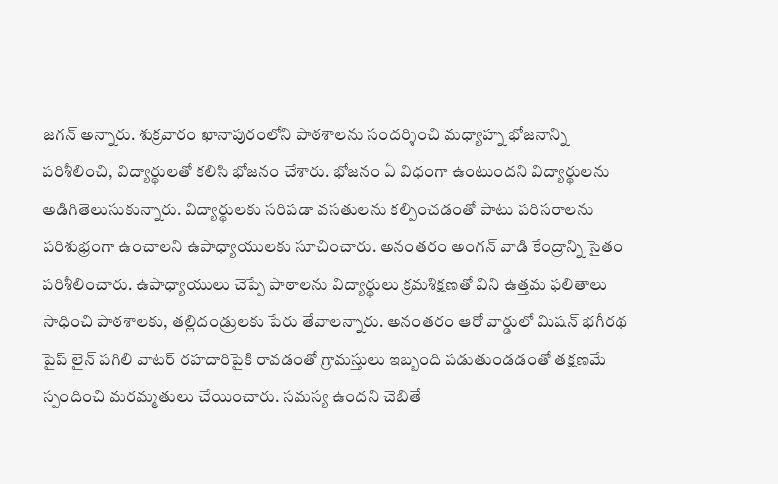జగన్ అన్నారు. శుక్రవారం ఖానాపురంలోని పాఠశాలను సందర్శించి మధ్యాహ్న భోజనాన్ని పరిశీలించి, విద్యార్థులతో కలిసి భోజనం చేశారు. భోజనం ఏ విధంగా ఉంటుందని విద్యార్థులను అడిగితెలుసుకున్నారు. విద్యార్థులకు సరిపడా వసతులను కల్పించడంతో పాటు పరిసరాలను పరిశుభ్రంగా ఉంచాలని ఉపాధ్యాయులకు సూచించారు. అనంతరం అంగన్ వాడి కేంద్రాన్ని సైతం పరిశీలించారు. ఉపాధ్యాయులు చెప్పే పాఠాలను విద్యార్థులు క్రమశిక్షణతో విని ఉత్తమ ఫలితాలు సాధించి పాఠశాలకు, తల్లిదండ్రులకు పేరు తేవాలన్నారు. అనంతరం ఆరో వార్డులో మిషన్ భగీరథ పైప్ లైన్ పగిలి వాటర్ రహదారిపైకి రావడంతో గ్రామస్తులు ఇబ్బంది పడుతుండడంతో తక్షణమే స్పందించి మరమ్మతులు చేయించారు. సమస్య ఉందని చెబితే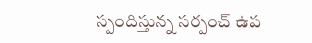స్పందిస్తున్న సర్పంచ్ ఉప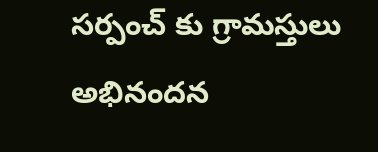సర్పంచ్ కు గ్రామస్తులు అభినందన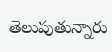తెలుపుతున్నారు